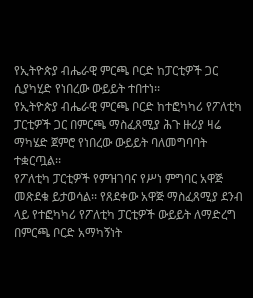የኢትዮጵያ ብሔራዊ ምርጫ ቦርድ ከፓርቲዎች ጋር ሲያካሂድ የነበረው ውይይት ተበተነ፡፡
የኢትዮጵያ ብሔራዊ ምርጫ ቦርድ ከተፎካካሪ የፖለቲካ ፓርቲዎች ጋር በምርጫ ማስፈጸሚያ ሕጉ ዙሪያ ዛሬ ማካሄድ ጀምሮ የነበረው ውይይት ባለመግባባት ተቋርጧል፡፡
የፖለቲካ ፓርቲዎች የምዝገባና የሥነ ምግባር አዋጅ መጽደቁ ይታወሳል፡፡ የጸደቀው አዋጅ ማስፈጸሚያ ደንብ ላይ የተፎካካሪ የፖለቲካ ፓርቲዎች ውይይት ለማድረግ በምርጫ ቦርድ አማካኝነት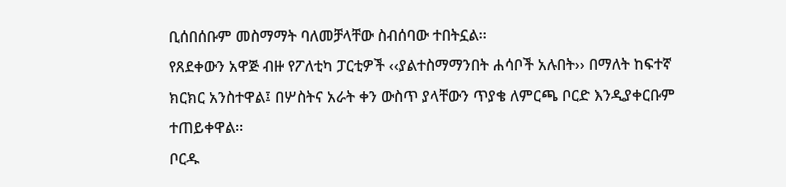ቢሰበሰቡም መስማማት ባለመቻላቸው ስብሰባው ተበትኗል፡፡
የጸደቀውን አዋጅ ብዙ የፖለቲካ ፓርቲዎች ‹‹ያልተስማማንበት ሐሳቦች አሉበት›› በማለት ከፍተኛ ክርክር አንስተዋል፤ በሦስትና አራት ቀን ውስጥ ያላቸውን ጥያቄ ለምርጫ ቦርድ እንዲያቀርቡም ተጠይቀዋል፡፡
ቦርዱ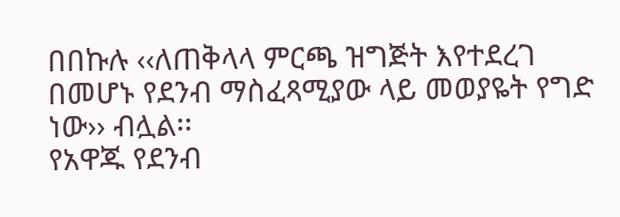በበኩሉ ‹‹ለጠቅላላ ምርጫ ዝግጅት እየተደረገ በመሆኑ የደንብ ማስፈጻሚያው ላይ መወያዬት የግድ ነው›› ብሏል፡፡
የአዋጁ የደንብ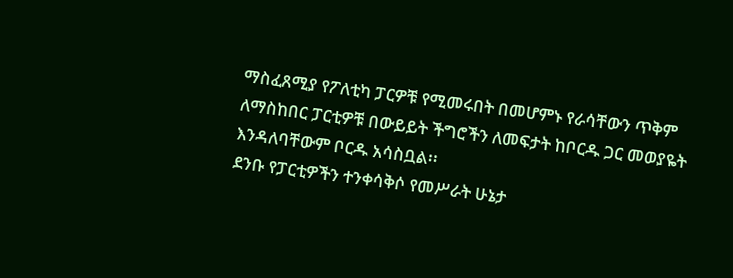ማስፈጸሚያ የፖለቲካ ፓርዎቹ የሚመሩበት በመሆምኑ የራሳቸውን ጥቅም ለማስከበር ፓርቲዎቹ በውይይት ችግሮችን ለመፍታት ከቦርዱ ጋር መወያዬት እንዳለባቸውም ቦርዱ አሳስቧል፡፡
ደንቡ የፓርቲዎችን ተንቀሳቅሶ የመሥራት ሁኔታ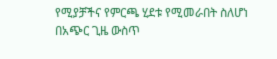የሚያቻችና የምርጫ ሂደቱ የሚመራበት ስለሆነ በአጭር ጊዜ ውስጥ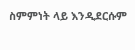ስምምነት ላይ እንዲደርሱም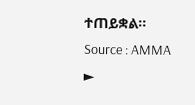ተጠይቋል፡፡
Source : AMMA
►